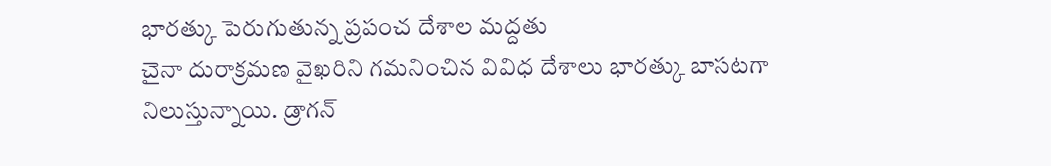భారత్కు పెరుగుతున్న ప్రపంచ దేశాల మద్దతు
చైనా దురాక్రమణ వైఖరిని గమనించిన వివిధ దేశాలు భారత్కు బాసటగా నిలుస్తున్నాయి. డ్రాగన్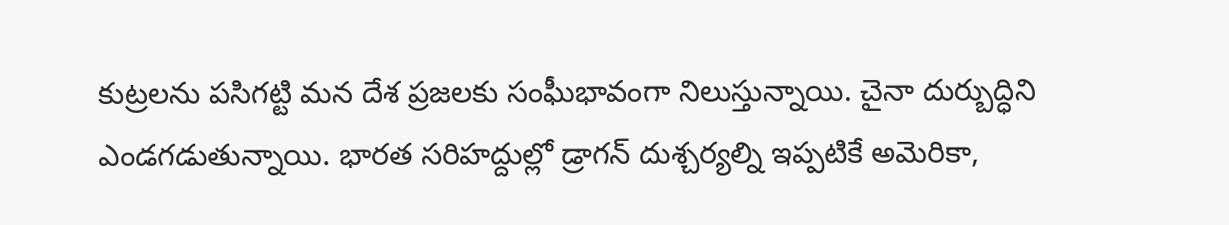కుట్రలను పసిగట్టి మన దేశ ప్రజలకు సంఘీభావంగా నిలుస్తున్నాయి. చైనా దుర్బుద్ధిని ఎండగడుతున్నాయి. భారత సరిహద్దుల్లో డ్రాగన్ దుశ్చర్యల్ని ఇప్పటికే అమెరికా,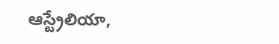ఆస్ట్రేలియా,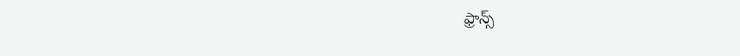ఫ్రాన్స్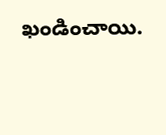ఖండించాయి.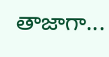తాజాగా...